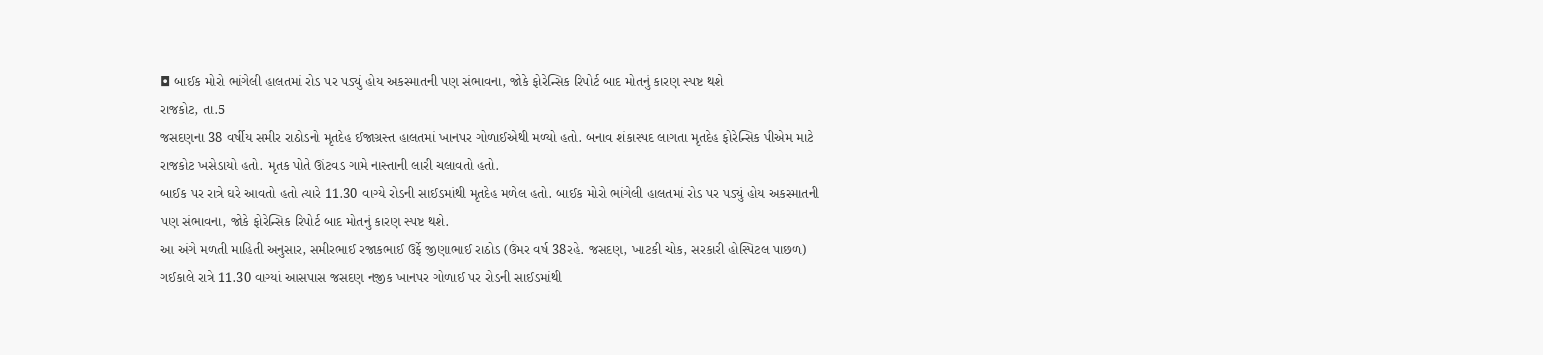◘ બાઈક મોરો ભાંગેલી હાલતમાં રોડ પર પડ્યું હોય અકસ્માતની પણ સંભાવના, જોકે ફોરેન્સિક રિપોર્ટ બાદ મોતનું કારણ સ્પષ્ટ થશે
રાજકોટ, તા.5
જસદણના 38 વર્ષીય સમીર રાઠોડનો મૃતદેહ ઈજાગ્રસ્ત હાલતમાં ખાનપર ગોળાઈએથી મળ્યો હતો. બનાવ શંકાસ્પદ લાગતા મૃતદેહ ફોરેન્સિક પીએમ માટે રાજકોટ ખસેડાયો હતો. મૃતક પોતે ઊંટવડ ગામે નાસ્તાની લારી ચલાવતો હતો.
બાઈક પર રાત્રે ઘરે આવતો હતો ત્યારે 11.30 વાગ્યે રોડની સાઈડમાંથી મૃતદેહ મળેલ હતો. બાઈક મોરો ભાંગેલી હાલતમાં રોડ પર પડ્યું હોય અકસ્માતની પણ સંભાવના, જોકે ફોરેન્સિક રિપોર્ટ બાદ મોતનું કારણ સ્પષ્ટ થશે.
આ અંગે મળતી માહિતી અનુસાર, સમીરભાઈ રજાકભાઈ ઉર્ફે જીણાભાઈ રાઠોડ (ઉંમર વર્ષ 38રહે. જસદણ, ખાટકી ચોક, સરકારી હોસ્પિટલ પાછળ) ગઈકાલે રાત્રે 11.30 વાગ્યાં આસપાસ જસદણ નજીક ખાનપર ગોળાઈ પર રોડની સાઈડમાંથી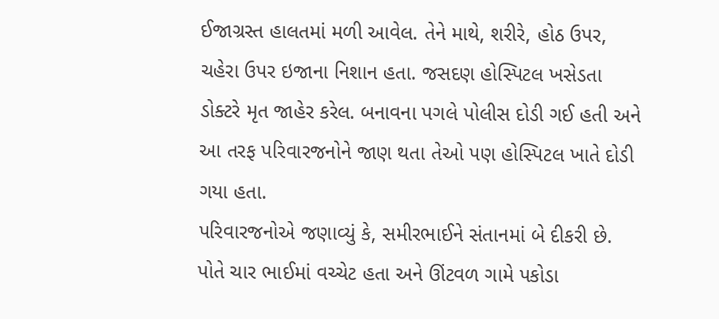ઈજાગ્રસ્ત હાલતમાં મળી આવેલ. તેને માથે, શરીરે, હોઠ ઉપર, ચહેરા ઉપર ઇજાના નિશાન હતા. જસદણ હોસ્પિટલ ખસેડતા ડોક્ટરે મૃત જાહેર કરેલ. બનાવના પગલે પોલીસ દોડી ગઈ હતી અને આ તરફ પરિવારજનોને જાણ થતા તેઓ પણ હોસ્પિટલ ખાતે દોડી ગયા હતા.
પરિવારજનોએ જણાવ્યું કે, સમીરભાઈને સંતાનમાં બે દીકરી છે. પોતે ચાર ભાઈમાં વચ્ચેટ હતા અને ઊંટવળ ગામે પકોડા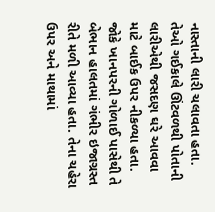નાસ્તાની લારી ચલાવતા હતા. તેઓ ગઈકાલે ઊંટવળથી પોતાની લારીએથી જસદણ ઘરે આવવા માટે બાઈક ઉપર નીકળ્યા હતા. જોકે ખાનપરની ગોળાઈ પાસેથી તે બેભાન હાલતમાં ગંભીર ઇજાગ્રસ્ત રીતે મળી આવ્યા હતા. તેના ચહેરા ઉપર અને માથામાં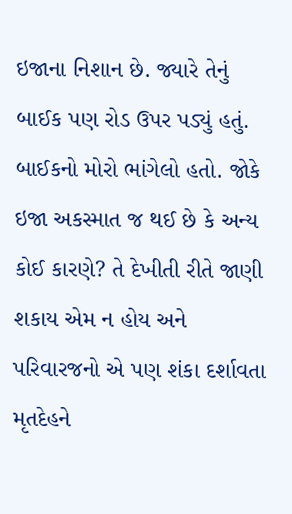ઇજાના નિશાન છે. જ્યારે તેનું બાઈક પણ રોડ ઉપર પડ્યું હતું.
બાઈકનો મોરો ભાંગેલો હતો. જોકે ઇજા અકસ્માત જ થઈ છે કે અન્ય કોઈ કારણે? તે દેખીતી રીતે જાણી શકાય એમ ન હોય અને પરિવારજનો એ પણ શંકા દર્શાવતા મૃતદેહને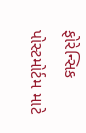ફોરેન્સિક પોસ્ટમોર્ટમ માટે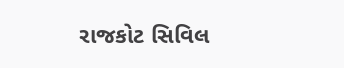રાજકોટ સિવિલ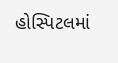હોસ્પિટલમાં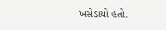ખસેડાયો હતો.